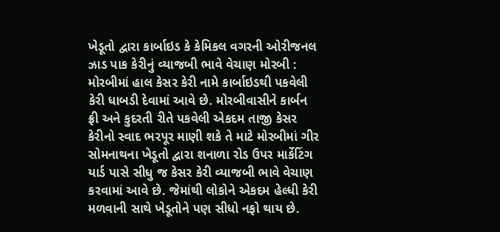ખેડૂતો દ્વારા કાર્બાઇડ કે કેમિકલ વગરની ઓરીજનલ ઝાડ પાક કેરીનું વ્યાજબી ભાવે વેચાણ મોરબી : મોરબીમાં હાલ કેસર કેરી નામે કાર્બાઇડથી પકવેલી કેરી ધાબડી દેવામાં આવે છે. મોરબીવાસીને કાર્બન ફ્રી અને કુદરતી રીતે પકવેલી એકદમ તાજી કેસર કેરીનો સ્વાદ ભરપૂર માણી શકે તે માટે મોરબીમાં ગીર સોમનાથના ખેડૂતો દ્વારા શનાળા રોડ ઉપર માર્કેટિંગ યાર્ડ પાસે સીધુ જ કેસર કેરી વ્યાજબી ભાવે વેચાણ કરવામાં આવે છે. જેમાંથી લોકોને એકદમ હેલ્ધી કેરી મળવાની સાથે ખેડૂતોને પણ સીધો નફો થાય છે.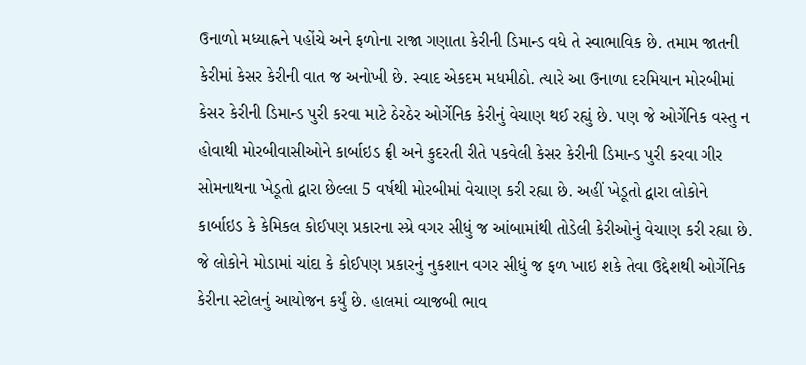ઉનાળો મધ્યાહ્નને પહોંચે અને ફળોના રાજા ગણાતા કેરીની ડિમાન્ડ વધે તે સ્વાભાવિક છે. તમામ જાતની કેરીમાં કેસર કેરીની વાત જ અનોખી છે. સ્વાદ એકદમ મધમીઠો. ત્યારે આ ઉનાળા દરમિયાન મોરબીમાં કેસર કેરીની ડિમાન્ડ પુરી કરવા માટે ઠેરઠેર ઓર્ગેનિક કેરીનું વેચાણ થઈ રહ્યું છે. પણ જે ઓર્ગેનિક વસ્તુ ન હોવાથી મોરબીવાસીઓને કાર્બાઇડ ફ્રી અને કુદરતી રીતે પકવેલી કેસર કેરીની ડિમાન્ડ પુરી કરવા ગીર સોમનાથના ખેડૂતો દ્વારા છેલ્લા 5 વર્ષથી મોરબીમાં વેચાણ કરી રહ્યા છે. અહીં ખેડૂતો દ્વારા લોકોને કાર્બાઇડ કે કેમિકલ કોઈપણ પ્રકારના સ્પ્રે વગર સીધું જ આંબામાંથી તોડેલી કેરીઓનું વેચાણ કરી રહ્યા છે. જે લોકોને મોડામાં ચાંદા કે કોઈપણ પ્રકારનું નુકશાન વગર સીધું જ ફળ ખાઇ શકે તેવા ઉદ્દેશથી ઓર્ગેનિક કેરીના સ્ટોલનું આયોજન કર્યું છે. હાલમાં વ્યાજબી ભાવ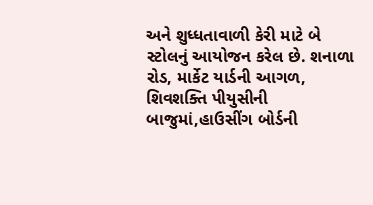અને શુધ્ધતાવાળી કેરી માટે બે સ્ટોલનું આયોજન કરેલ છે. શનાળા રોડ, માર્કેટ યાર્ડની આગળ, શિવશક્તિ પીયુસીની બાજુમાં,હાઉસીંગ બોર્ડની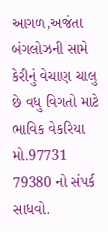આગળ,અજંતા બંગલોઝની સામે કેરીનું વેચાણ ચાલુ છે વધુ વિગતો માટે ભાવિક વેકરિયા મો.97731 79380 નો સંપર્ક સાધવો.